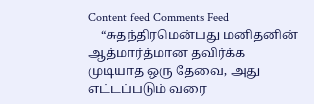Content feed Comments Feed
    “சுதந்திரமென்பது மனிதனின் ஆத்மார்த்மான தவிர்க்க முடியாத ஒரு தேவை, அது எட்டப்படும் வரை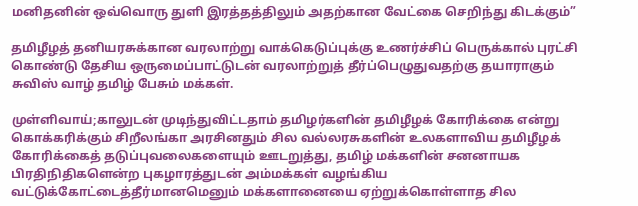மனிதனின் ஒவ்வொரு துளி இரத்தத்திலும் அதற்கான வேட்கை செறிந்து கிடக்கும்”

தமிழீழத் தனியரசுக்கான வரலாற்று வாக்கெடுப்புக்கு உணர்ச்சிப் பெருக்கால் புரட்சி கொண்டு தேசிய ஒருமைப்பாட்டுடன் வரலாற்றுத் தீர்ப்பெழுதுவதற்கு தயாராகும் சுவிஸ் வாழ் தமிழ் பேசும் மக்கள்.

முள்ளிவாய்;காலுடன் முடிந்துவிட்டதாம் தமிழர்களின் தமிழீழக் கோரிக்கை என்று கொக்கரிக்கும் சிறீலங்கா அரசினதும் சில வல்லரசுகளின் உலகளாவிய தமிழீழக் கோரிக்கைத் தடுப்புவலைகளையும் ஊடறுத்து, தமிழ் மக்களின் சனனாயக பிரதிநிதிகளென்ற புகழாரத்துடன் அம்மக்கள் வழங்கிய வட்டுக்கோட்டைத்தீர்மானமெனும் மக்களானையை ஏற்றுக்கொள்ளாத சில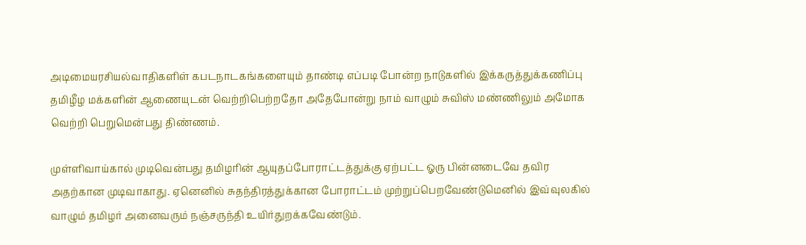அடிமையரசியல்வாதிகளிள் கபடநாடகங்களையும் தாண்டி எப்படி போன்ற நாடுகளில் இக்கருத்துக்கணிப்பு தமிழீழ மக்களின் ஆணையுடன் வெற்றிபெற்றதோ அதேபோன்று நாம் வாழும் சுவிஸ் மண்ணிலும் அமோக வெற்றி பெறுமென்பது திண்ணம்.

முள்ளிவாய்கால் முடிவென்பது தமிழரின் ஆயுதப்போராட்டத்துக்கு ஏற்பட்ட ஓரு பின்னடைவே தவிர அதற்கான முடிவாகாது. ஏனெனில் சுதந்திரத்துக்கான போராட்டம் முற்றுப்பெறவேண்டுமெனில் இவ்வுலகில் வாழும் தமிழர் அனைவரும் நஞ்சருந்தி உயிர்துறக்கவேண்டும்.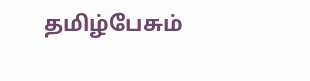தமிழ்பேசும்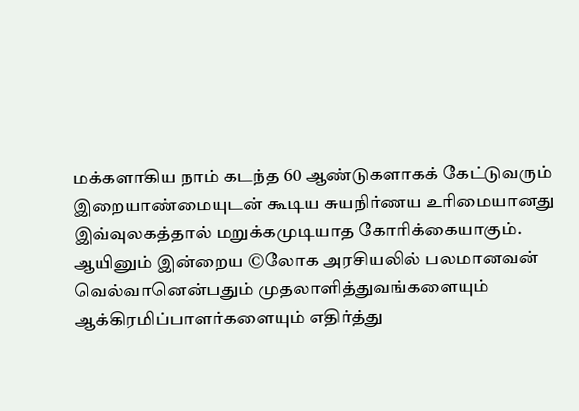மக்களாகிய நாம் கடந்த 60 ஆண்டுகளாகக் கேட்டுவரும் இறையாண்மையுடன் கூடிய சுயநிர்ணய உரிமையானது இவ்வுலகத்தால் மறுக்கமுடியாத கோரிக்கையாகும். ஆயினும் இன்றைய ©லோக அரசியலில் பலமானவன் வெல்வானென்பதும் முதலாளித்துவங்களையும் ஆக்கிரமிப்பாளர்களையும் எதிர்த்து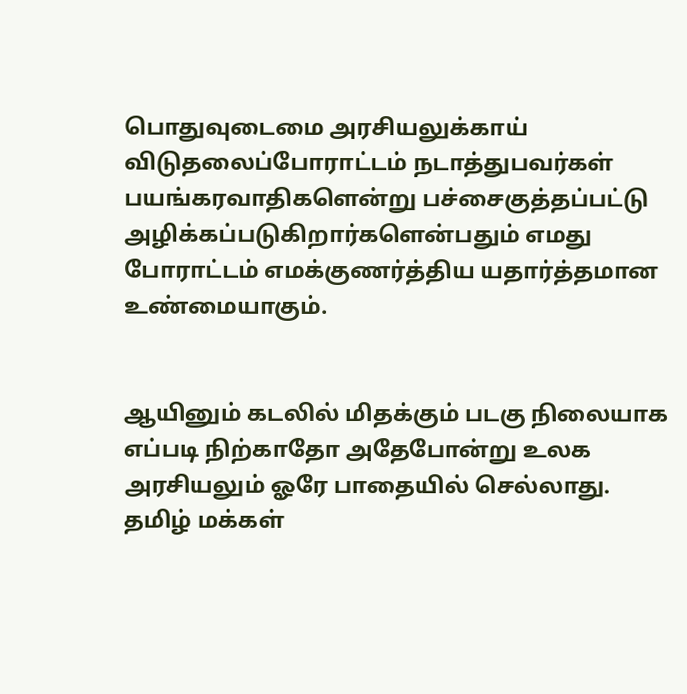பொதுவுடைமை அரசியலுக்காய் விடுதலைப்போராட்டம் நடாத்துபவர்கள் பயங்கரவாதிகளென்று பச்சைகுத்தப்பட்டு அழிக்கப்படுகிறார்களென்பதும் எமது போராட்டம் எமக்குணர்த்திய யதார்த்தமான உண்மையாகும்.


ஆயினும் கடலில் மிதக்கும் படகு நிலையாக எப்படி நிற்காதோ அதேபோன்று உலக அரசியலும் ஓரே பாதையில் செல்லாது. தமிழ் மக்கள்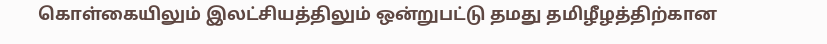கொள்கையிலும் இலட்சியத்திலும் ஒன்றுபட்டு தமது தமிழீழத்திற்கான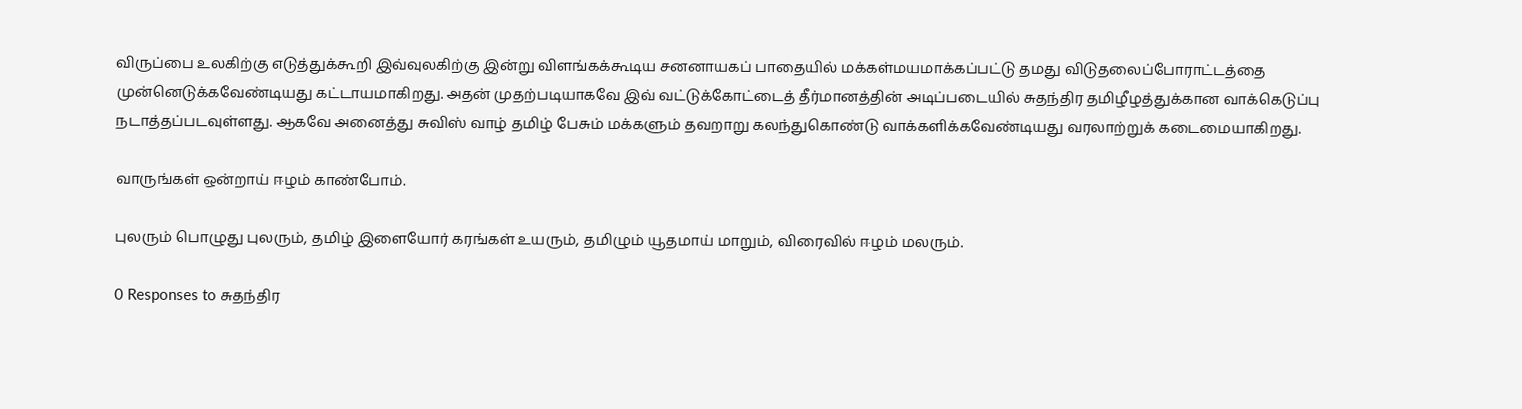விருப்பை உலகிற்கு எடுத்துக்கூறி இவ்வுலகிற்கு இன்று விளங்கக்கூடிய சனனாயகப் பாதையில் மக்கள்மயமாக்கப்பட்டு தமது விடுதலைப்போராட்டத்தை முன்னெடுக்கவேண்டியது கட்டாயமாகிறது. அதன் முதற்படியாகவே இவ் வட்டுக்கோட்டைத் தீர்மானத்தின் அடிப்படையில் சுதந்திர தமிழீழத்துக்கான வாக்கெடுப்பு நடாத்தப்படவுள்ளது. ஆகவே அனைத்து சுவிஸ் வாழ் தமிழ் பேசும் மக்களும் தவறாறு கலந்துகொண்டு வாக்களிக்கவேண்டியது வரலாற்றுக் கடைமையாகிறது.

வாருங்கள் ஒன்றாய் ஈழம் காண்போம்.

புலரும் பொழுது புலரும், தமிழ் இளையோர் கரங்கள் உயரும், தமிழும் யூதமாய் மாறும், விரைவில் ஈழம் மலரும்.

0 Responses to சுதந்திர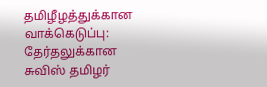தமிழீழத்துக்கான வாக்கெடுப்பு: தேர்தலுக்கான சுவிஸ் தமிழர்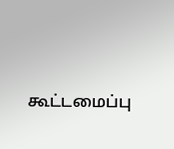கூட்டமைப்பு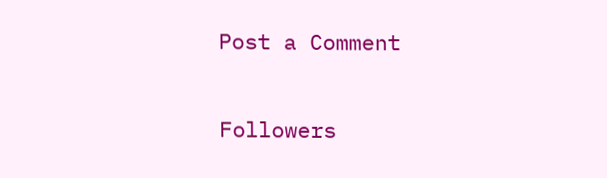Post a Comment

Followers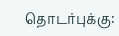தொடர்புக்கு: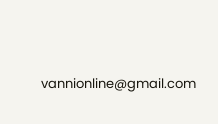vannionline@gmail.com